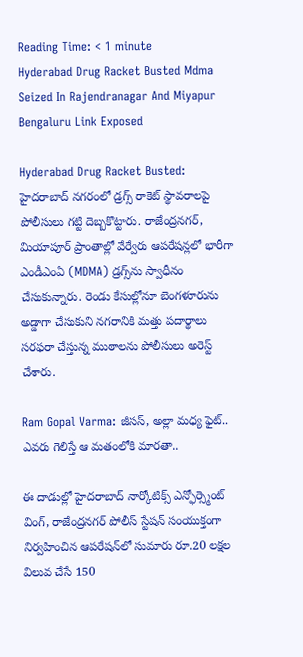Reading Time: < 1 minute
Hyderabad Drug Racket Busted Mdma Seized In Rajendranagar And Miyapur Bengaluru Link Exposed

Hyderabad Drug Racket Busted: హైదరాబాద్ నగరంలో డ్రగ్స్ రాకెట్‌ స్థావరాలపై పోలీసులు గట్టి దెబ్బకొట్టారు. రాజేంద్రనగర్, మియాపూర్ ప్రాంతాల్లో వేర్వేరు ఆపరేషన్లలో భారీగా ఎండీఎంఏ (MDMA) డ్రగ్స్‌ను స్వాధీనం చేసుకున్నారు. రెండు కేసుల్లోనూ బెంగళూరును అడ్డాగా చేసుకుని నగరానికి మత్తు పదార్థాలు సరఫరా చేస్తున్న ముఠాలను పోలీసులు అరెస్ట్ చేశారు.

Ram Gopal Varma: జీసస్, అల్లా మధ్య ఫైట్.. ఎవరు గెలిస్తే ఆ మతంలోకి మారతా..

ఈ దాడుల్లో హైదరాబాద్ నార్కోటిక్స్ ఎన్ఫోర్స్మెంట్ వింగ్, రాజేంద్రనగర్ పోలీస్ స్టేషన్ సంయుక్తంగా నిర్వహించిన ఆపరేషన్‌లో సుమారు రూ.20 లక్షల విలువ చేసే 150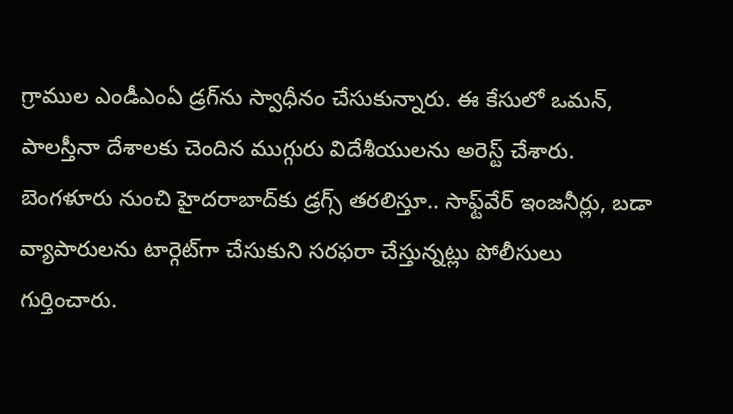గ్రాముల ఎండీఎంఏ డ్రగ్‌ను స్వాధీనం చేసుకున్నారు. ఈ కేసులో ఒమన్, పాలస్తీనా దేశాలకు చెందిన ముగ్గురు విదేశీయులను అరెస్ట్ చేశారు. బెంగళూరు నుంచి హైదరాబాద్‌కు డ్రగ్స్ తరలిస్తూ.. సాఫ్ట్‌వేర్ ఇంజనీర్లు, బడా వ్యాపారులను టార్గెట్‌గా చేసుకుని సరఫరా చేస్తున్నట్లు పోలీసులు గుర్తించారు.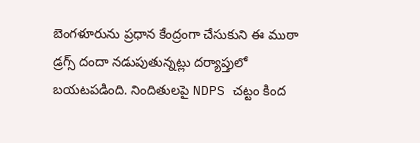బెంగళూరును ప్రధాన కేంద్రంగా చేసుకుని ఈ ముఠా డ్రగ్స్ దందా నడుపుతున్నట్లు దర్యాప్తులో బయటపడింది. నిందితులపై NDPS చట్టం కింద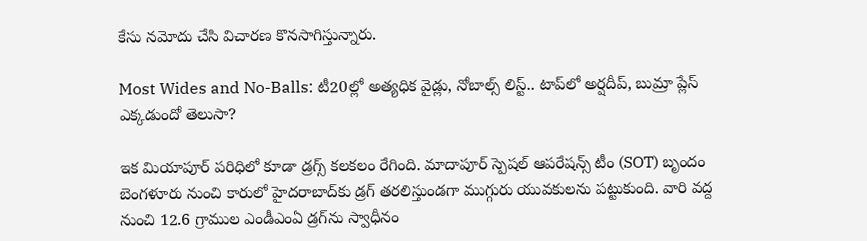కేసు నమోదు చేసి విచారణ కొనసాగిస్తున్నారు.

Most Wides and No-Balls: టీ20ల్లో అత్యధిక వైడ్లు, నోబాల్స్ లిస్ట్.. టాప్‌లో అర్షదీప్, బుమ్రా ప్లేస్ ఎక్కడుందో తెలుసా?

ఇక మియాపూర్ పరిధిలో కూడా డ్రగ్స్ కలకలం రేగింది. మాదాపూర్ స్పెషల్ ఆపరేషన్స్ టీం (SOT) బృందం బెంగళూరు నుంచి కారులో హైదరాబాద్‌కు డ్రగ్ తరలిస్తుండగా ముగ్గురు యువకులను పట్టుకుంది. వారి వద్ద నుంచి 12.6 గ్రాముల ఎండీఎంఏ డ్రగ్‌ను స్వాధీనం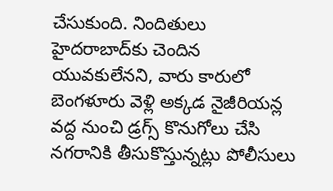చేసుకుంది. నిందితులు హైదరాబాద్‌కు చెందిన యువకులేనని, వారు కారులో బెంగళూరు వెళ్లి అక్కడ నైజీరియన్ల వద్ద నుంచి డ్రగ్స్ కొనుగోలు చేసి నగరానికి తీసుకొస్తున్నట్లు పోలీసులు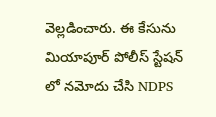వెల్లడించారు. ఈ కేసును మియాపూర్ పోలీస్ స్టేషన్ లో నమోదు చేసి NDPS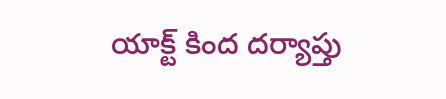యాక్ట్ కింద దర్యాప్తు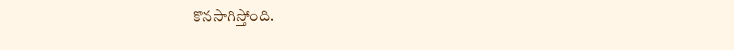కొనసాగిస్తోంది.